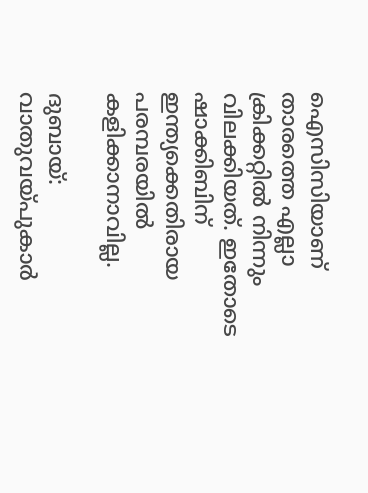ഐസിസിയാണ് താരത്തെ എല്ലാ ക്രിക്കറ്റില്‍ നിന്നും വിലക്കിയത്. ഇതോടെ ഷാക്കിബിന് ഇന്ത്യക്കെതിരായ പരമ്പരയില്‍ കളിക്കാനാവില്ല.

ദുബായ്: വാതുവയ്‌പുകാര്‍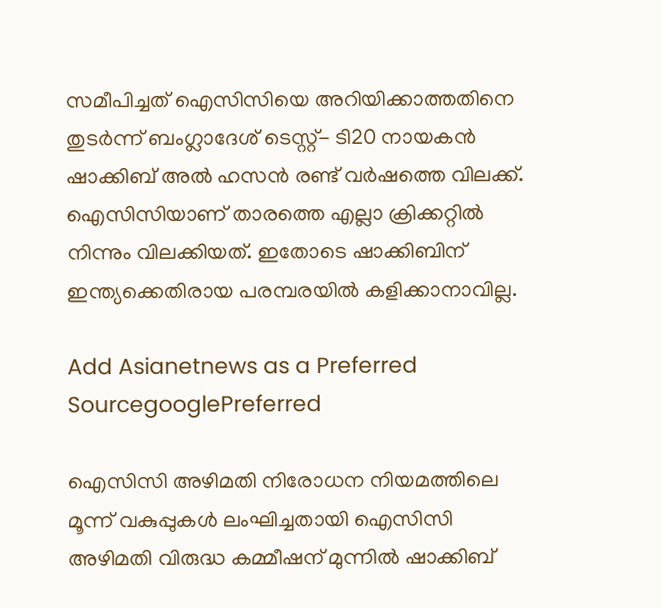സമീപിച്ചത് ഐസിസിയെ അറിയിക്കാത്തതിനെ തുടര്‍ന്ന് ബംഗ്ലാദേശ് ടെസ്റ്റ്- ടി20 നായകന്‍ ഷാക്കിബ് അല്‍ ഹസന്‍ രണ്ട് വര്‍ഷത്തെ വിലക്ക്. ഐസിസിയാണ് താരത്തെ എല്ലാ ക്രിക്കറ്റില്‍ നിന്നും വിലക്കിയത്. ഇതോടെ ഷാക്കിബിന് ഇന്ത്യക്കെതിരായ പരമ്പരയില്‍ കളിക്കാനാവില്ല.

Add Asianetnews as a Preferred SourcegooglePreferred

ഐസിസി അഴിമതി നിരോധന നിയമത്തിലെ മൂന്ന് വകുപ്പുകള്‍ ലംഘിച്ചതായി ഐസിസി അഴിമതി വിരുദ്ധ കമ്മീഷന് മുന്നില്‍ ഷാക്കിബ്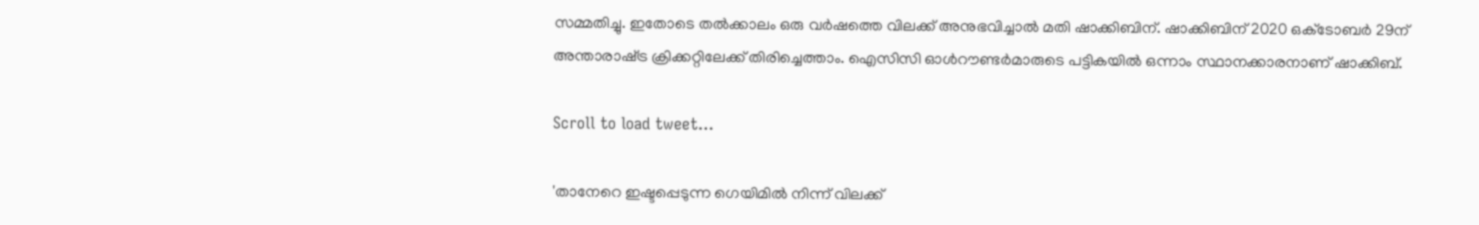സമ്മതിച്ചു. ഇതോടെ തല്‍ക്കാലം ഒരു വര്‍ഷത്തെ വിലക്ക് അനുഭവിച്ചാല്‍ മതി ഷാക്കിബിന്. ഷാക്കിബിന് 2020 ഒക്‌ടോബര്‍ 29ന് അന്താരാഷ്‌ട്ര ക്രിക്കറ്റിലേക്ക് തിരിച്ചെത്താം. ഐസിസി ഓള്‍റൗണ്ടര്‍മാരുടെ പട്ടികയില്‍ ഒന്നാം സ്ഥാനക്കാരനാണ് ഷാക്കിബ്.

Scroll to load tweet…

'താനേറെ ഇഷ്ടപ്പെടുന്ന ഗെയിമില്‍ നിന്ന് വിലക്ക്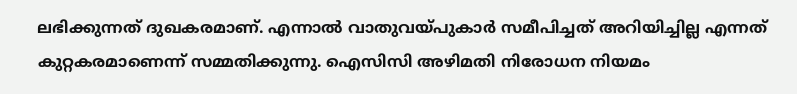ലഭിക്കുന്നത് ദുഖകരമാണ്. എന്നാല്‍ വാതുവയ്‌പുകാര്‍ സമീപിച്ചത് അറിയിച്ചില്ല എന്നത് കുറ്റകരമാണെന്ന് സമ്മതിക്കുന്നു. ഐസിസി അഴിമതി നിരോധന നിയമം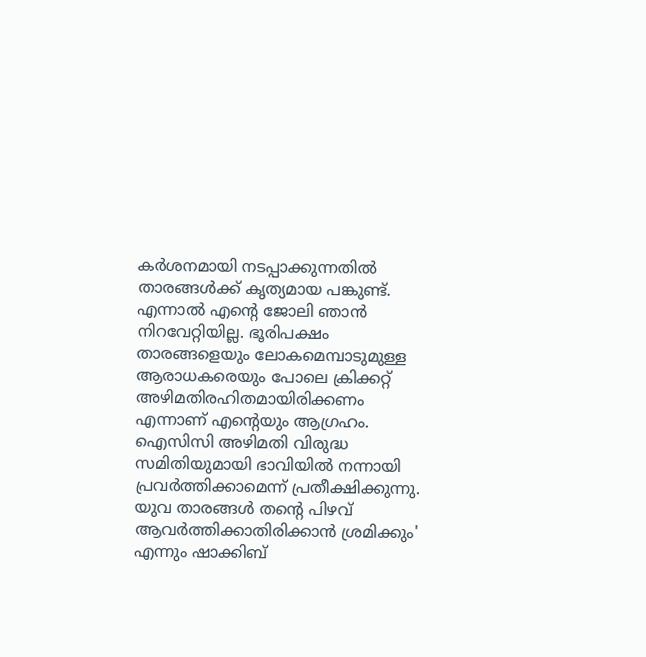കര്‍ശനമായി നടപ്പാക്കുന്നതില്‍ താരങ്ങള്‍ക്ക് കൃത്യമായ പങ്കുണ്ട്. എന്നാല്‍ എന്‍റെ ജോലി ഞാന്‍ നിറവേറ്റിയില്ല. ഭൂരിപക്ഷം താരങ്ങളെയും ലോകമെമ്പാടുമുള്ള ആരാധകരെയും പോലെ ക്രിക്കറ്റ് അഴിമതിരഹിതമായിരിക്കണം എന്നാണ് എന്‍റെയും ആഗ്രഹം. ഐസിസി അഴിമതി വിരുദ്ധ സമിതിയുമായി ഭാവിയില്‍ നന്നായി പ്രവര്‍ത്തിക്കാമെന്ന് പ്രതീക്ഷിക്കുന്നു. യുവ താരങ്ങള്‍ തന്‍റെ പിഴവ് ആവര്‍ത്തിക്കാതിരിക്കാന്‍ ശ്രമിക്കും' എന്നും ഷാക്കിബ്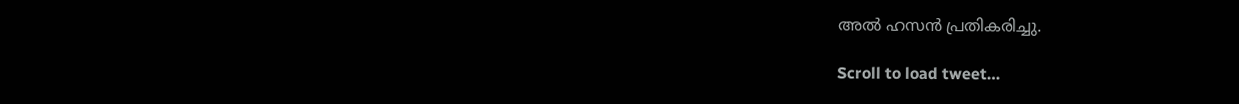അല്‍ ഹസന്‍ പ്രതികരിച്ചു.

Scroll to load tweet…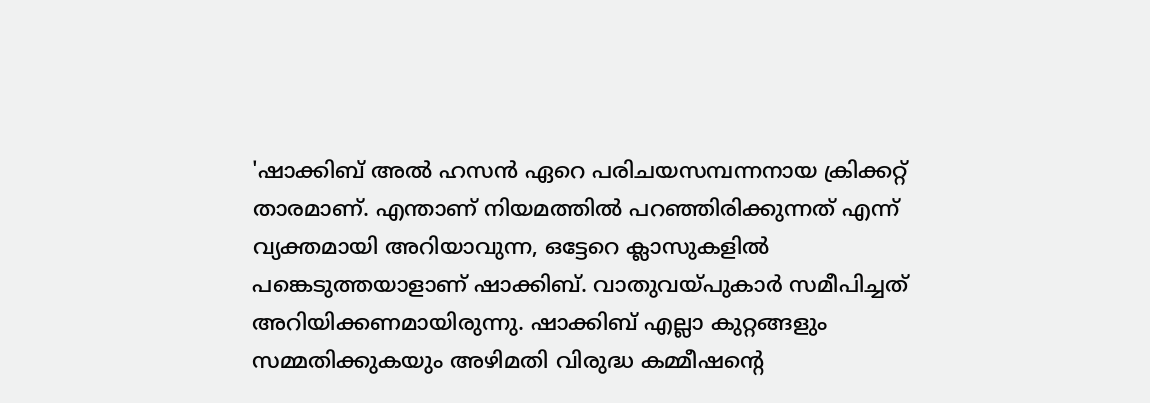'ഷാക്കിബ് അല്‍ ഹസന്‍ ഏറെ പരിചയസമ്പന്നനായ ക്രിക്കറ്റ് താരമാണ്. എന്താണ് നിയമത്തില്‍ പറഞ്ഞിരിക്കുന്നത് എന്ന് വ്യക്തമായി അറിയാവുന്ന, ഒട്ടേറെ ക്ലാസുകളില്‍ പങ്കെടുത്തയാളാണ് ഷാക്കിബ്. വാതുവയ്‌പുകാര്‍ സമീപിച്ചത് അറിയിക്കണമായിരുന്നു. ഷാക്കിബ് എല്ലാ കുറ്റങ്ങളും സമ്മതിക്കുകയും അഴിമതി വിരുദ്ധ കമ്മീഷന്‍റെ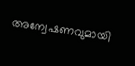അന്വേഷണവുമായി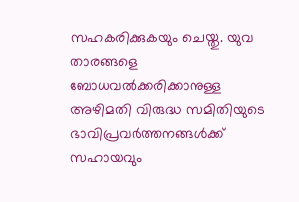സഹകരിക്കുകയും ചെയ്തു. യുവ താരങ്ങളെ ബോധവല്‍ക്കരിക്കാനുള്ള അഴിമതി വിരുദ്ധ സമിതിയുടെ ഭാവിപ്രവര്‍ത്തനങ്ങള്‍ക്ക് സഹായവും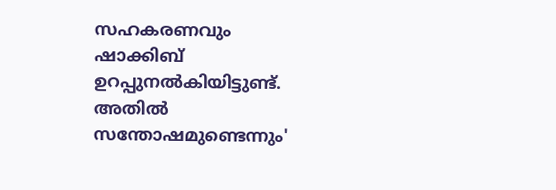സഹകരണവും ഷാക്കിബ് ഉറപ്പുനല്‍കിയിട്ടുണ്ട്. അതില്‍ സന്തോഷമുണ്ടെന്നും'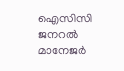ഐസിസി ജനറല്‍ മാനേജര്‍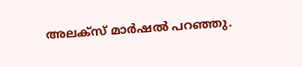അലക്‌സ് മാര്‍ഷല്‍ പറഞ്ഞു.